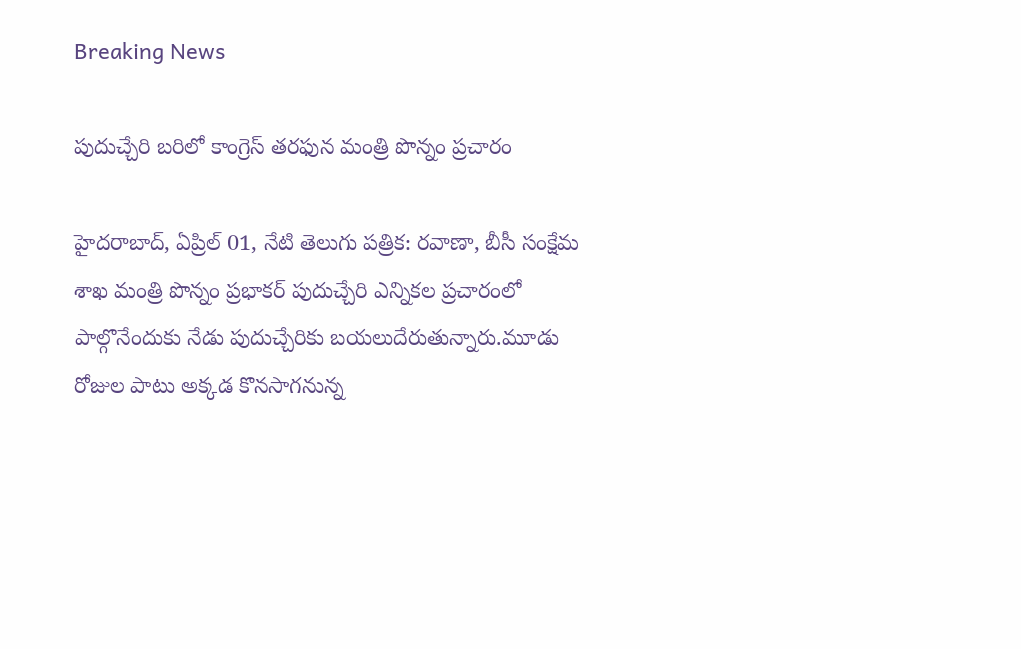Breaking News

పుదుచ్చేరి బరిలో కాంగ్రెస్ తరఫున మంత్రి పొన్నం ప్రచారం

హైదరాబాద్, ఏప్రిల్ 01, నేటి తెలుగు పత్రిక: రవాణా, బీసీ సంక్షేమ శాఖ మంత్రి పొన్నం ప్రభాకర్ పుదుచ్చేరి ఎన్నికల ప్రచారంలో పాల్గొనేందుకు నేడు పుదుచ్చేరికు బయలుదేరుతున్నారు.మూడు రోజుల పాటు అక్కడ కొనసాగనున్న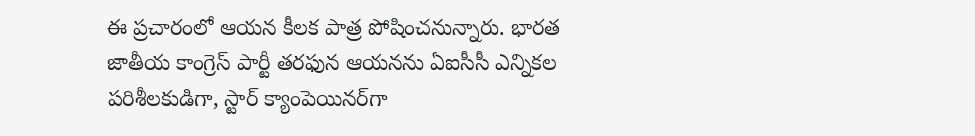ఈ ప్రచారంలో ఆయన కీలక పాత్ర పోషించనున్నారు. భారత జాతీయ కాంగ్రెస్ పార్టీ తరఫున ఆయనను ఏఐసీసీ ఎన్నికల పరిశీలకుడిగా, స్టార్ క్యాంపెయినర్‌గా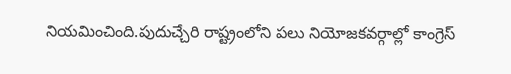నియమించింది.పుదుచ్చేరి రాష్ట్రంలోని పలు నియోజకవర్గాల్లో కాంగ్రెస్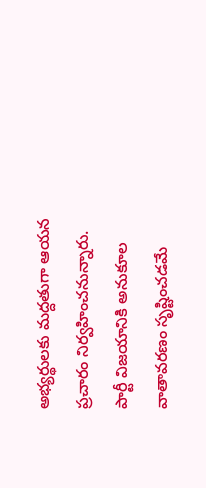అభ్యర్థులకు మద్దతుగా ఆయన ప్రచారం నిర్వహించనున్నారు. పార్టీ విజయానికి అనుకూల వాతావరణం సృష్టించడమే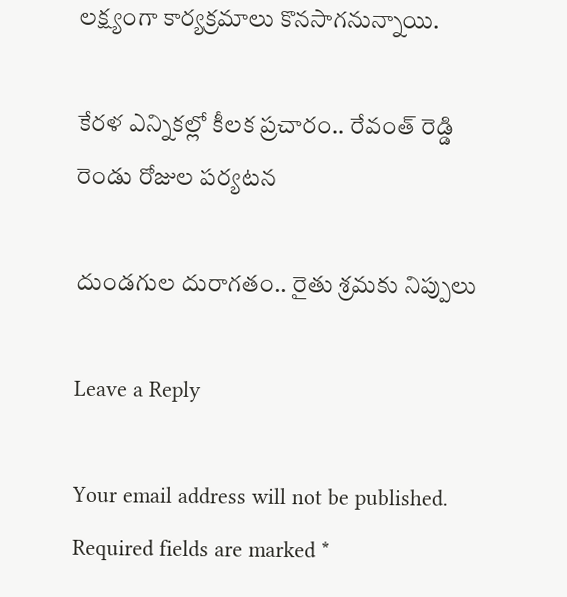లక్ష్యంగా కార్యక్రమాలు కొనసాగనున్నాయి.

కేరళ ఎన్నికల్లో కీలక ప్రచారం.. రేవంత్ రెడ్డి రెండు రోజుల పర్యటన

దుండగుల దురాగతం.. రైతు శ్రమకు నిప్పులు

Leave a Reply

Your email address will not be published. Required fields are marked *